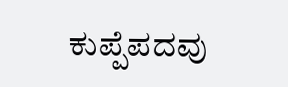ಕುಪ್ಪೆಪದವು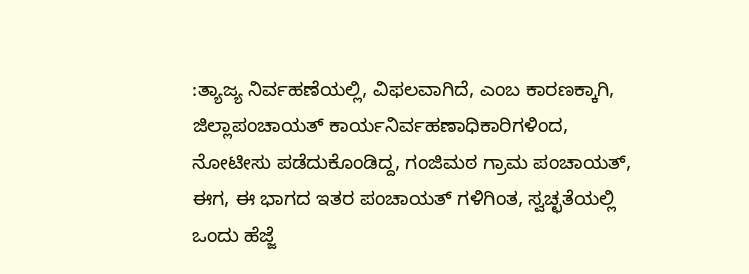:ತ್ಯಾಜ್ಯ ನಿರ್ವಹಣೆಯಲ್ಲಿ, ವಿಫಲವಾಗಿದೆ, ಎಂಬ ಕಾರಣಕ್ಕಾಗಿ, ಜಿಲ್ಲಾಪಂಚಾಯತ್ ಕಾರ್ಯನಿರ್ವಹಣಾಧಿಕಾರಿಗಳಿಂದ, ನೋಟೀಸು ಪಡೆದುಕೊಂಡಿದ್ದ, ಗಂಜಿಮಠ ಗ್ರಾಮ ಪಂಚಾಯತ್, ಈಗ, ಈ ಭಾಗದ ಇತರ ಪಂಚಾಯತ್ ಗಳಿಗಿಂತ, ಸ್ವಚ್ಛತೆಯಲ್ಲಿ ಒಂದು ಹೆಜ್ಜೆ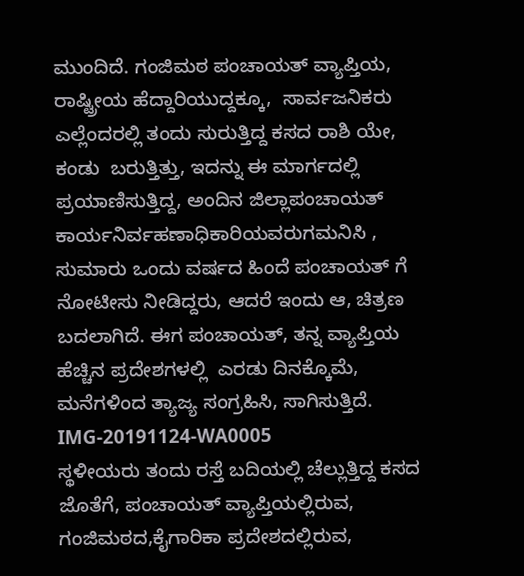ಮುಂದಿದೆ. ಗಂಜಿಮಠ ಪಂಚಾಯತ್ ವ್ಯಾಪ್ತಿಯ, ರಾಷ್ಟ್ರೀಯ ಹೆದ್ದಾರಿಯುದ್ದಕ್ಕೂ,  ಸಾರ್ವಜನಿಕರು ಎಲ್ಲೆಂದರಲ್ಲಿ ತಂದು ಸುರುತ್ತಿದ್ದ ಕಸದ ರಾಶಿ ಯೇ, ಕಂಡು  ಬರುತ್ತಿತ್ತು, ಇದನ್ನು ಈ ಮಾರ್ಗದಲ್ಲಿ ಪ್ರಯಾಣಿಸುತ್ತಿದ್ದ, ಅಂದಿನ ಜಿಲ್ಲಾಪಂಚಾಯತ್ ಕಾರ್ಯನಿರ್ವಹಣಾಧಿಕಾರಿಯವರುಗಮನಿಸಿ , ಸುಮಾರು ಒಂದು ವರ್ಷದ ಹಿಂದೆ ಪಂಚಾಯತ್ ಗೆ  ನೋಟೀಸು ನೀಡಿದ್ದರು, ಆದರೆ ಇಂದು ಆ, ಚಿತ್ರಣ ಬದಲಾಗಿದೆ. ಈಗ ಪಂಚಾಯತ್, ತನ್ನ ವ್ಯಾಪ್ತಿಯ ಹೆಚ್ಚಿನ ಪ್ರದೇಶಗಳಲ್ಲಿ  ಎರಡು ದಿನಕ್ಕೊಮೆ, ಮನೆಗಳಿಂದ ತ್ಯಾಜ್ಯ ಸಂಗ್ರಹಿಸಿ, ಸಾಗಿಸುತ್ತಿದೆ.
IMG-20191124-WA0005
ಸ್ಥಳೀಯರು ತಂದು ರಸ್ತೆ ಬದಿಯಲ್ಲಿ ಚೆಲ್ಲುತ್ತಿದ್ದ ಕಸದ ಜೊತೆಗೆ, ಪಂಚಾಯತ್ ವ್ಯಾಪ್ತಿಯಲ್ಲಿರುವ, ಗಂಜಿಮಠದ,ಕೈಗಾರಿಕಾ ಪ್ರದೇಶದಲ್ಲಿರುವ,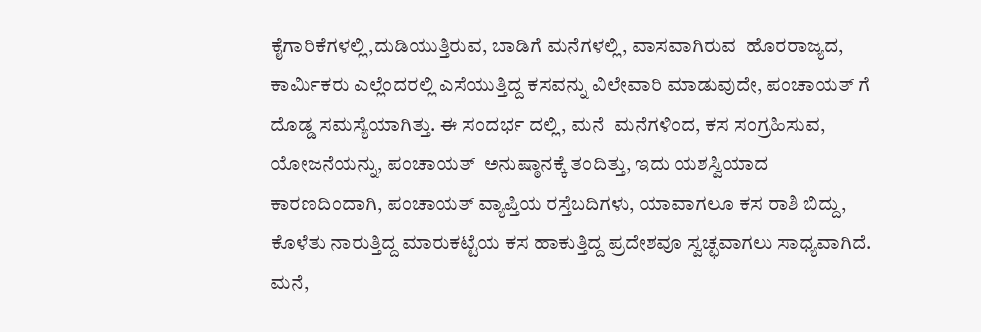ಕೈಗಾರಿಕೆಗಳಲ್ಲಿ,ದುಡಿಯುತ್ತಿರುವ, ಬಾಡಿಗೆ ಮನೆಗಳಲ್ಲಿ, ವಾಸವಾಗಿರುವ  ಹೊರರಾಜ್ಯದ, ಕಾರ್ಮಿಕರು ಎಲ್ಲೆಂದರಲ್ಲಿ ಎಸೆಯುತ್ತಿದ್ದ ಕಸವನ್ನು ವಿಲೇವಾರಿ ಮಾಡುವುದೇ, ಪಂಚಾಯತ್ ಗೆ  ದೊಡ್ಡ ಸಮಸ್ಯೆಯಾಗಿತ್ತು. ಈ ಸಂದರ್ಭ ದಲ್ಲಿ, ಮನೆ  ಮನೆಗಳಿಂದ, ಕಸ ಸಂಗ್ರಹಿಸುವ, ಯೋಜನೆಯನ್ನು, ಪಂಚಾಯತ್  ಅನುಷ್ಠಾನಕ್ಕೆ ತಂದಿತ್ತು, ಇದು ಯಶಸ್ವಿಯಾದ ಕಾರಣದಿಂದಾಗಿ, ಪಂಚಾಯತ್ ವ್ಯಾಪ್ತಿಯ ರಸ್ತೆಬದಿಗಳು, ಯಾವಾಗಲೂ ಕಸ ರಾಶಿ ಬಿದ್ದು, ಕೊಳೆತು ನಾರುತ್ತಿದ್ದ ಮಾರುಕಟ್ಟೆಯ ಕಸ ಹಾಕುತ್ತಿದ್ದ ಪ್ರದೇಶವೂ ಸ್ವಚ್ಛವಾಗಲು ಸಾಧ್ಯವಾಗಿದೆ.
ಮನೆ,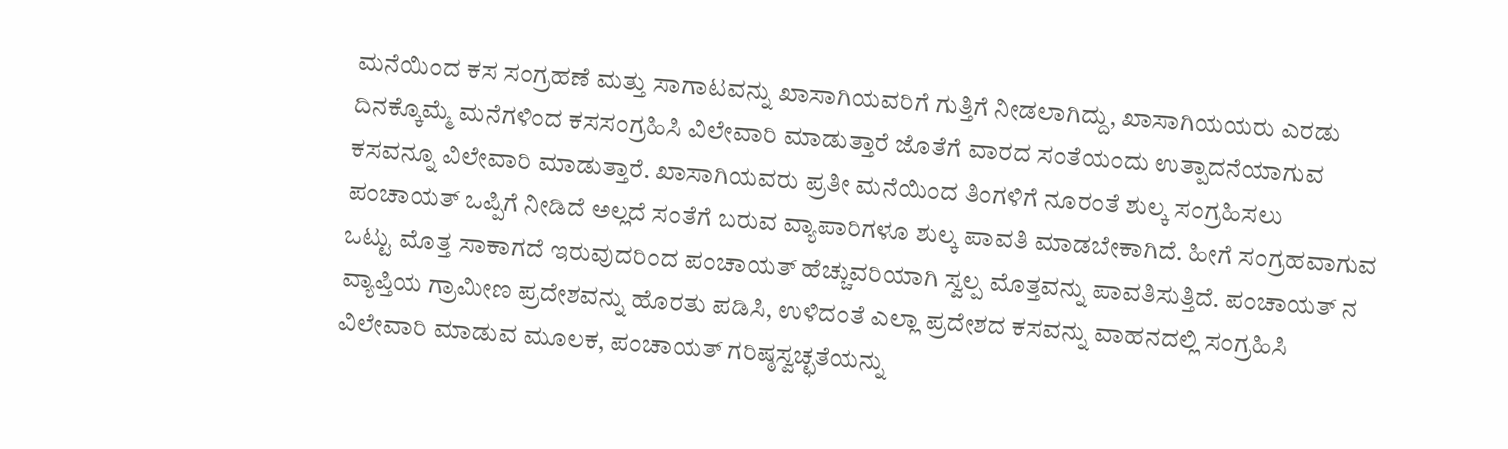ಮನೆಯಿಂದ ಕಸ ಸಂಗ್ರಹಣೆ ಮತ್ತು ಸಾಗಾಟವನ್ನು ಖಾಸಾಗಿಯವರಿಗೆ ಗುತ್ತಿಗೆ ನೀಡಲಾಗಿದ್ದು, ಖಾಸಾಗಿಯಯರು ಎರಡು ದಿನಕ್ಕೊಮ್ಮೆ ಮನೆಗಳಿಂದ ಕಸಸಂಗ್ರಹಿಸಿ ವಿಲೇವಾರಿ ಮಾಡುತ್ತಾರೆ ಜೊತೆಗೆ ವಾರದ ಸಂತೆಯಂದು ಉತ್ಪಾದನೆಯಾಗುವ ಕಸವನ್ನೂ ವಿಲೇವಾರಿ ಮಾಡುತ್ತಾರೆ. ಖಾಸಾಗಿಯವರು ಪ್ರತೀ ಮನೆಯಿಂದ ತಿಂಗಳಿಗೆ ನೂರಂತೆ ಶುಲ್ಕ ಸಂಗ್ರಹಿಸಲು ಪಂಚಾಯತ್ ಒಪ್ಪಿಗೆ ನೀಡಿದೆ ಅಲ್ಲದೆ ಸಂತೆಗೆ ಬರುವ ವ್ಯಾಪಾರಿಗಳೂ ಶುಲ್ಕ ಪಾವತಿ ಮಾಡಬೇಕಾಗಿದೆ. ಹೀಗೆ ಸಂಗ್ರಹವಾಗುವ ಒಟ್ಟು ಮೊತ್ತ ಸಾಕಾಗದೆ ಇರುವುದರಿಂದ ಪಂಚಾಯತ್ ಹೆಚ್ಚುವರಿಯಾಗಿ ಸ್ವಲ್ಪ ಮೊತ್ತವನ್ನು ಪಾವತಿಸುತ್ತಿದೆ. ಪಂಚಾಯತ್ ನ ವ್ಯಾಪ್ತಿಯ ಗ್ರಾಮೀಣ ಪ್ರದೇಶವನ್ನು ಹೊರತು ಪಡಿಸಿ, ಉಳಿದಂತೆ ಎಲ್ಲಾ ಪ್ರದೇಶದ ಕಸವನ್ನು ವಾಹನದಲ್ಲಿ ಸಂಗ್ರಹಿಸಿ ವಿಲೇವಾರಿ ಮಾಡುವ ಮೂಲಕ, ಪಂಚಾಯತ್ ಗರಿಷ್ಠಸ್ವಚ್ಛತೆಯನ್ನು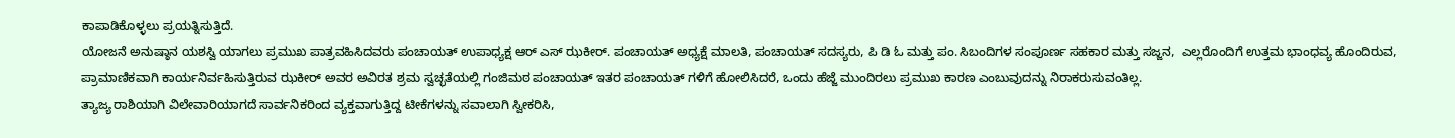ಕಾಪಾಡಿಕೊಳ್ಳಲು ಪ್ರಯತ್ನಿಸುತ್ತಿದೆ.
ಯೋಜನೆ ಅನುಷ್ಠಾನ ಯಶಸ್ವಿ ಯಾಗಲು ಪ್ರಮುಖ ಪಾತ್ರವಹಿಸಿದವರು ಪಂಚಾಯತ್ ಉಪಾಧ್ಯಕ್ಷ ಆರ್ ಎಸ್ ಝಕೀರ್. ಪಂಚಾಯತ್ ಅಧ್ಯಕ್ಷೆ ಮಾಲತಿ, ಪಂಚಾಯತ್ ಸದಸ್ಯರು, ಪಿ ಡಿ ಓ ಮತ್ತು ಪಂ. ಸಿಬಂದಿಗಳ ಸಂಪೂರ್ಣ ಸಹಕಾರ ಮತ್ತು ಸಜ್ಜನ,  ಎಲ್ಲರೊಂದಿಗೆ ಉತ್ತಮ ಭಾಂಧವ್ಯ ಹೊಂದಿರುವ, ಪ್ರಾಮಾಣಿಕವಾಗಿ ಕಾರ್ಯನಿರ್ವಹಿಸುತ್ತಿರುವ ಝಕೀರ್ ಅವರ ಅವಿರತ ಶ್ರಮ ಸ್ವಚ್ಛತೆಯಲ್ಲಿ ಗಂಜಿಮಠ ಪಂಚಾಯತ್ ಇತರ ಪಂಚಾಯತ್ ಗಳಿಗೆ ಹೋಲಿಸಿದರೆ, ಒಂದು ಹೆಜ್ಜೆ ಮುಂದಿರಲು ಪ್ರಮುಖ ಕಾರಣ ಎಂಬುವುದನ್ನು ನಿರಾಕರುಸುವಂತಿಲ್ಲ.
ತ್ಯಾಜ್ಯ ರಾಶಿಯಾಗಿ ವಿಲೇವಾರಿಯಾಗದೆ ಸಾರ್ವನಿಕರಿಂದ ವ್ಯಕ್ತವಾಗುತ್ತಿದ್ದ ಟೀಕೆಗಳನ್ನು ಸವಾಲಾಗಿ ಸ್ವೀಕರಿಸಿ,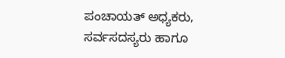ಪಂಚಾಯತ್ ಅಧ್ಯಕರು, ಸರ್ವಸದಸ್ಯರು ಹಾಗೂ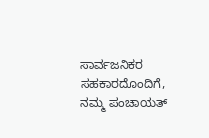ಸಾರ್ವಜನಿಕರ  ಸಹಕಾರದೊಂದಿಗೆ, ನಮ್ಮ ಪಂಚಾಯತ್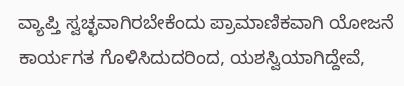ವ್ಯಾಪ್ತಿ ಸ್ವಚ್ಛವಾಗಿರಬೇಕೆಂದು ಪ್ರಾಮಾಣಿಕವಾಗಿ ಯೋಜನೆ ಕಾರ್ಯಗತ ಗೊಳಿಸಿದುದರಿಂದ, ಯಶಸ್ವಿಯಾಗಿದ್ದೇವೆ,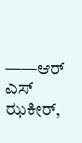——ಆರ್ ಎಸ್ ಝಕೀರ್,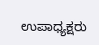ಉಪಾಧ್ಯಕ್ಷರು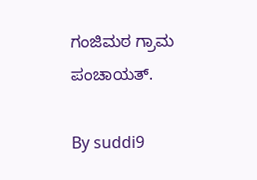ಗಂಜಿಮಠ ಗ್ರಾಮ ಪಂಚಾಯತ್.

By suddi9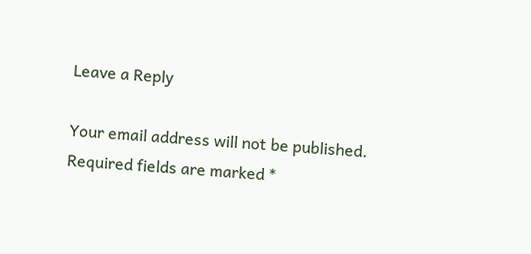Leave a Reply

Your email address will not be published. Required fields are marked *